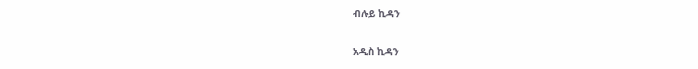ብሉይ ኪዳን

አዲስ ኪዳን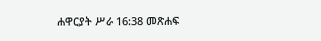ሐዋርያት ሥራ 16:38 መጽሐፍ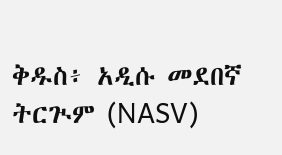ቅዱስ፥ አዲሱ መደበኛ ትርጒም (NASV)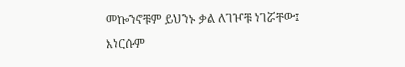መኰንኖቹም ይህንኑ ቃል ለገዦቹ ነገሯቸው፤ እነርሱም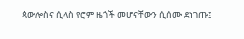ጳውሎስና ሲላስ የሮም ዜጎች መሆናቸውን ሲሰሙ ደነገጡ፤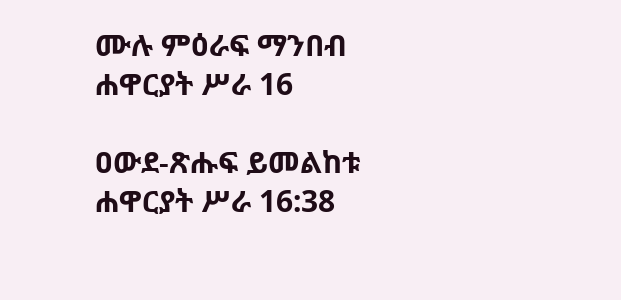ሙሉ ምዕራፍ ማንበብ ሐዋርያት ሥራ 16

ዐውደ-ጽሑፍ ይመልከቱ ሐዋርያት ሥራ 16:38